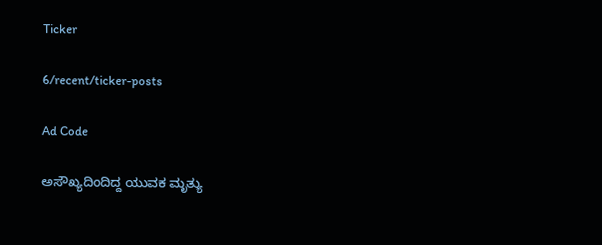Ticker

6/recent/ticker-posts

Ad Code

ಅಸೌಖ್ಯದಿಂದಿದ್ದ ಯುವಕ ಮೃತ್ಯು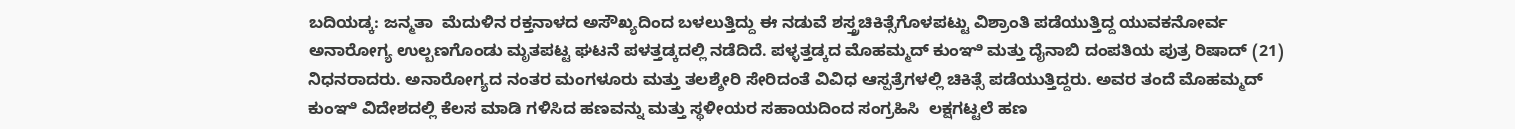ಬದಿಯಡ್ಕ: ಜನ್ಮತಾ  ಮೆದುಳಿನ ರಕ್ತನಾಳದ ಅಸೌಖ್ಯದಿಂದ ಬಳಲುತ್ತಿದ್ದು ಈ ನಡುವೆ ಶಸ್ತ್ರಚಿಕಿತ್ಸೆಗೊಳಪಟ್ಟು ವಿಶ್ರಾಂತಿ ಪಡೆಯುತ್ತಿದ್ದ ಯುವಕನೋರ್ವ  ಅನಾರೋಗ್ಯ ಉಲ್ಬಣಗೊಂಡು ಮೃತಪಟ್ಟ ಘಟನೆ ಪಳತ್ತಡ್ಕದಲ್ಲಿ ನಡೆದಿದೆ. ಪಳ್ಳತ್ತಡ್ಕದ ಮೊಹಮ್ಮದ್ ಕುಂಞಿ ಮತ್ತು ದೈನಾಬಿ ದಂಪತಿಯ ಪುತ್ರ ರಿಷಾದ್ (21) ನಿಧನರಾದರು. ಅನಾರೋಗ್ಯದ ನಂತರ ಮಂಗಳೂರು ಮತ್ತು ತಲಶ್ಶೇರಿ ಸೇರಿದಂತೆ ವಿವಿಧ ಆಸ್ಪತ್ರೆಗಳಲ್ಲಿ ಚಿಕಿತ್ಸೆ ಪಡೆಯುತ್ತಿದ್ದರು. ಅವರ ತಂದೆ ಮೊಹಮ್ಮದ್ ಕುಂಞಿ ವಿದೇಶದಲ್ಲಿ ಕೆಲಸ ಮಾಡಿ ಗಳಿಸಿದ ಹಣವನ್ನು ಮತ್ತು ಸ್ಥಳೀಯರ ಸಹಾಯದಿಂದ ಸಂಗ್ರಹಿಸಿ  ಲಕ್ಷಗಟ್ಟಲೆ ಹಣ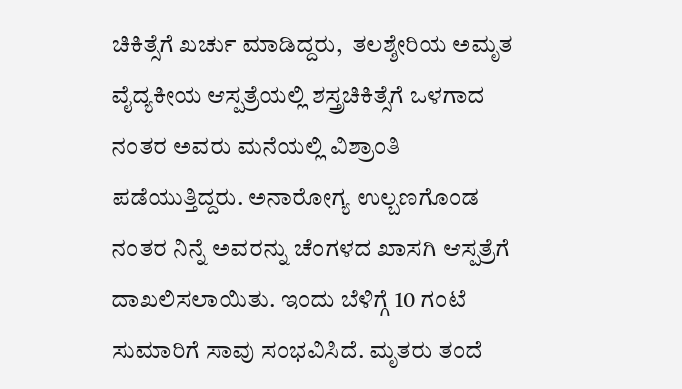ಚಿಕಿತ್ಸೆಗೆ ಖರ್ಚು ಮಾಡಿದ್ದರು,  ತಲಶ್ಶೇರಿಯ ಅಮೃತ ವೈದ್ಯಕೀಯ ಆಸ್ಪತ್ರೆಯಲ್ಲಿ ಶಸ್ತ್ರಚಿಕಿತ್ಸೆಗೆ ಒಳಗಾದ ನಂತರ ಅವರು ಮನೆಯಲ್ಲಿ ವಿಶ್ರಾಂತಿ ಪಡೆಯುತ್ತಿದ್ದರು. ಅನಾರೋಗ್ಯ ಉಲ್ಬಣಗೊಂಡ ನಂತರ ನಿನ್ನೆ ಅವರನ್ನು ಚೆಂಗಳದ ಖಾಸಗಿ ಆಸ್ಪತ್ರೆಗೆ ದಾಖಲಿಸಲಾಯಿತು. ಇಂದು ಬೆಳಿಗ್ಗೆ 10 ಗಂಟೆ ಸುಮಾರಿಗೆ ಸಾವು ಸಂಭವಿಸಿದೆ. ಮೃತರು ತಂದೆ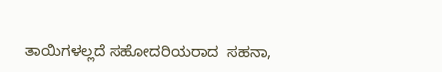ತಾಯಿಗಳಲ್ಲದೆ ಸಹೋದರಿಯರಾದ  ಸಹನಾ,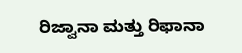ರಿಜ್ವಾನಾ ಮತ್ತು ರಿಫಾನಾ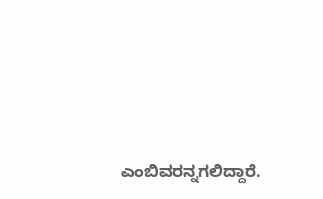ಎಂಬಿವರನ್ನಗಲಿದ್ದಾರೆ.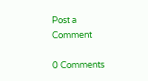Post a Comment

0 Comments